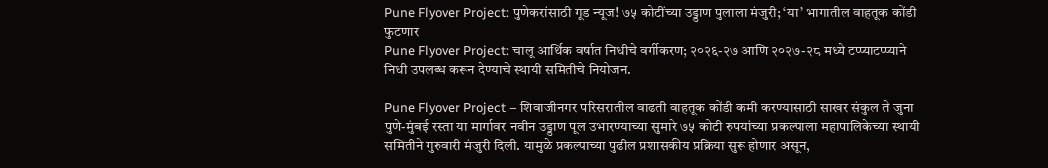Pune Flyover Project: पुणेकरांसाठी गूड न्यूज! ७५ कोटींच्या उड्डाण पुलाला मंजुरी; ‘या’ भागातील वाहतूक कोंडी फुटणार
Pune Flyover Project: चालू आर्थिक वर्षात निधीचे वर्गीकरण; २०२६-२७ आणि २०२७-२८ मध्ये टप्प्याटप्प्याने निधी उपलब्ध करून देण्याचे स्थायी समितीचे नियोजन.

Pune Flyover Project – शिवाजीनगर परिसरातील वाढती वाहतूक कोंडी कमी करण्यासाठी साखर संकुल ते जुना पुणे-मुंबई रस्ता या मार्गावर नवीन उड्डाण पूल उभारण्याच्या सुमारे ७५ कोटी रुपयांच्या प्रकल्पाला महापालिकेच्या स्थायी समितीने गुरुवारी मंजुरी दिली. यामुळे प्रकल्पाच्या पुढील प्रशासकीय प्रक्रिया सुरू होणार असून,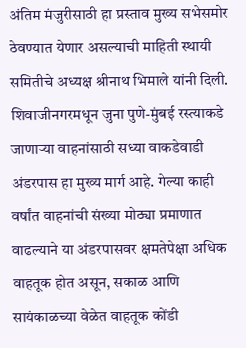अंतिम मंजुरीसाठी हा प्रस्ताव मुख्य सभेसमोर ठेवण्यात येणार असल्याची माहिती स्थायी समितीचे अध्यक्ष श्रीनाथ भिमाले यांनी दिली.
शिवाजीनगरमधून जुना पुणे-मुंबई रस्त्याकडे जाणाऱ्या वाहनांसाठी सध्या वाकडेवाडी अंडरपास हा मुख्य मार्ग आहे. गेल्या काही वर्षांत वाहनांची संख्या मोठ्या प्रमाणात वाढल्याने या अंडरपासवर क्षमतेपेक्षा अधिक वाहतूक होत असून, सकाळ आणि सायंकाळच्या वेळेत वाहतूक कोंडी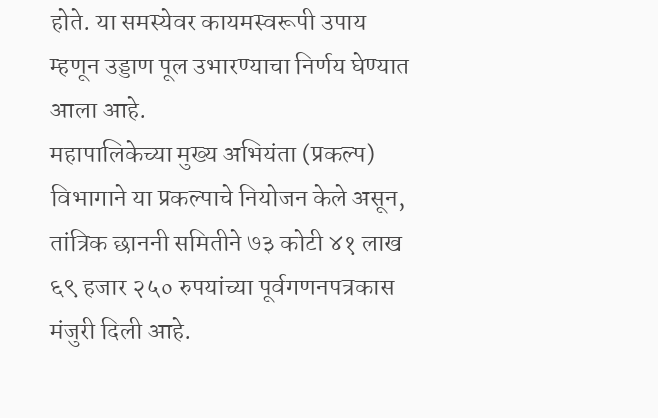होते. या समस्येवर कायमस्वरूपी उपाय म्हणून उड्डाण पूल उभारण्याचा निर्णय घेण्यात आला आहे.
महापालिकेच्या मुख्य अभियंता (प्रकल्प) विभागाने या प्रकल्पाचे नियोजन केले असून, तांत्रिक छाननी समितीने ७३ कोटी ४१ लाख ६९ हजार २५० रुपयांच्या पूर्वगणनपत्रकास मंजुरी दिली आहे.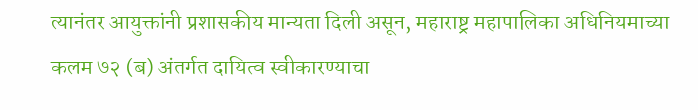त्यानंतर आयुक्तांनी प्रशासकीय मान्यता दिली असून, महाराष्ट्र महापालिका अधिनियमाच्या कलम ७२ (ब) अंतर्गत दायित्व स्वीकारण्याचा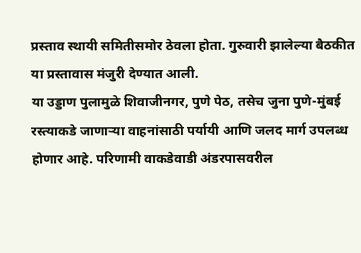प्रस्ताव स्थायी समितीसमोर ठेवला होता. गुरुवारी झालेल्या बैठकीत या प्रस्तावास मंजुरी देण्यात आली.
या उड्डाण पुलामुळे शिवाजीनगर, पुणे पेठ, तसेच जुना पुणे-मुंबई रस्त्याकडे जाणाऱ्या वाहनांसाठी पर्यायी आणि जलद मार्ग उपलब्ध होणार आहे. परिणामी वाकडेवाडी अंडरपासवरील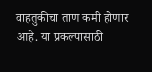वाहतुकीचा ताण कमी होणार आहे. या प्रकल्पासाठी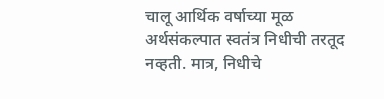चालू आर्थिक वर्षाच्या मूळ अर्थसंकल्पात स्वतंत्र निधीची तरतूद नव्हती. मात्र, निधीचे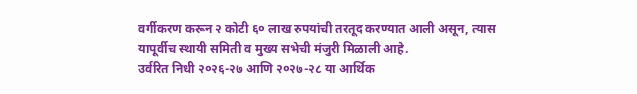वर्गीकरण करून २ कोटी ६० लाख रुपयांची तरतूद करण्यात आली असून, त्यास यापूर्वीच स्थायी समिती व मुख्य सभेची मंजुरी मिळाली आहे.
उर्वरित निधी २०२६-२७ आणि २०२७-२८ या आर्थिक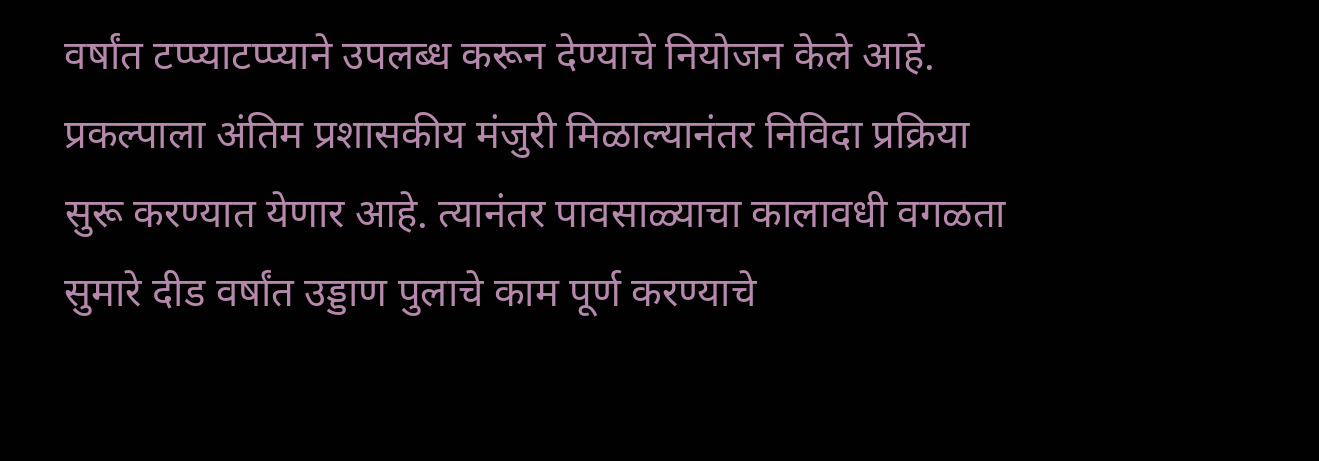वर्षांत टप्प्याटप्प्याने उपलब्ध करून देण्याचे नियोजन केले आहे. प्रकल्पाला अंतिम प्रशासकीय मंजुरी मिळाल्यानंतर निविदा प्रक्रिया सुरू करण्यात येणार आहे. त्यानंतर पावसाळ्याचा कालावधी वगळता सुमारे दीड वर्षांत उड्डाण पुलाचे काम पूर्ण करण्याचे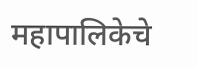महापालिकेचे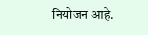नियोजन आहे.